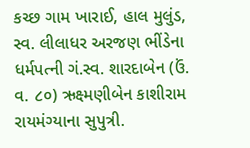કચ્છ ગામ ખારાઈ, હાલ મુલુંડ, સ્વ. લીલાધર અરજણ ભીંડેના ધર્મપત્ની ગં.સ્વ. શારદાબેન (ઉં. વ. ૮૦) ઋક્ષ્મણીબેન કાશીરામ રાયમંગ્યાના સુપુત્રી.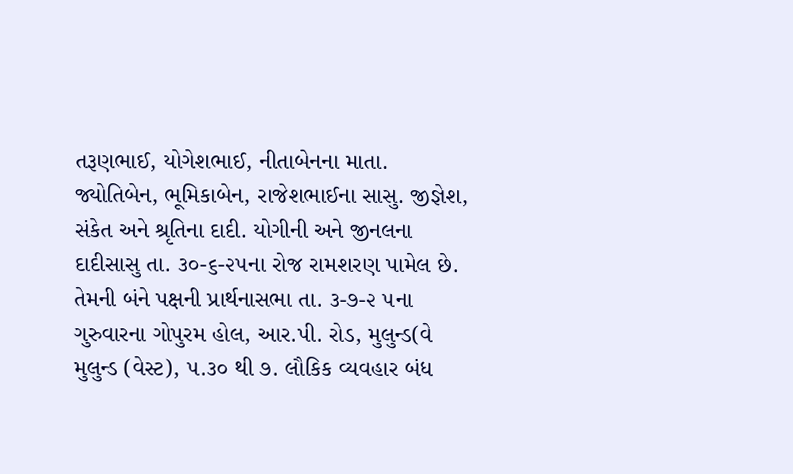તરૂણભાઈ, યોગેશભાઈ, નીતાબેનના માતા. જ્યોતિબેન, ભૂમિકાબેન, રાજેશભાઈના સાસુ. જીજ્ઞેશ, સંકેત અને શ્રૃતિના દાદી. યોગીની અને જીનલના દાદીસાસુ તા. ૩૦-૬-૨૫ના રોજ રામશરણ પામેલ છે. તેમની બંને પક્ષની પ્રાર્થનાસભા તા. ૩-૭-૨ ૫ના ગુરુવારના ગોપુરમ હોલ, આર.પી. રોડ, મુલુન્ડ(વે મુલુન્ડ (વેસ્ટ), ૫.૩૦ થી ૭. લૌકિક વ્યવહાર બંધ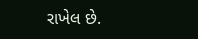રાખેલ છે.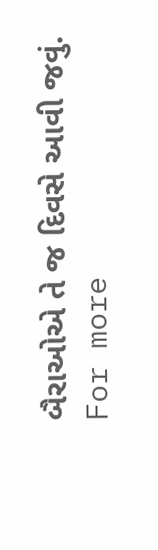બૈરાઓએ તે જ દિવસે આવી જવું.
For more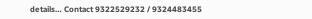details… Contact 9322529232 / 9324483455